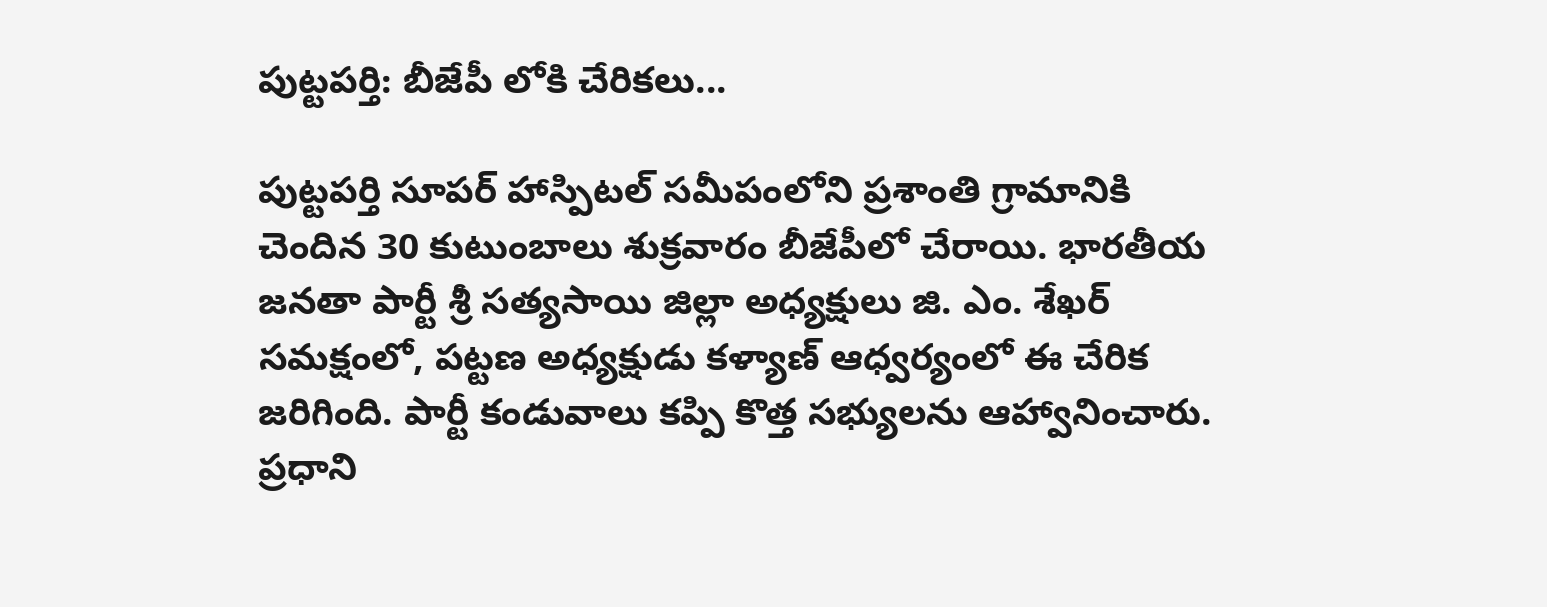పుట్టపర్తి: బీజేపీ లోకి చేరికలు...

పుట్టపర్తి సూపర్ హాస్పిటల్ సమీపంలోని ప్రశాంతి గ్రామానికి చెందిన 30 కుటుంబాలు శుక్రవారం బీజేపీలో చేరాయి. భారతీయ జనతా పార్టీ శ్రీ సత్యసాయి జిల్లా అధ్యక్షులు జి. ఎం. శేఖర్ సమక్షంలో, పట్టణ అధ్యక్షుడు కళ్యాణ్ ఆధ్వర్యంలో ఈ చేరిక జరిగింది. పార్టీ కండువాలు కప్పి కొత్త సభ్యులను ఆహ్వానించారు. ప్రధాని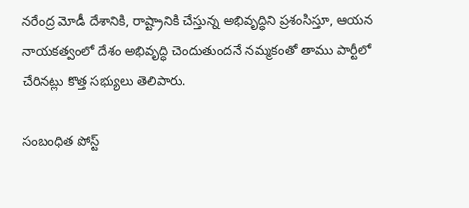నరేంద్ర మోడీ దేశానికి, రాష్ట్రానికి చేస్తున్న అభివృద్ధిని ప్రశంసిస్తూ, ఆయన నాయకత్వంలో దేశం అభివృద్ధి చెందుతుందనే నమ్మకంతో తాము పార్టీలో చేరినట్లు కొత్త సభ్యులు తెలిపారు.

సంబంధిత పోస్ట్